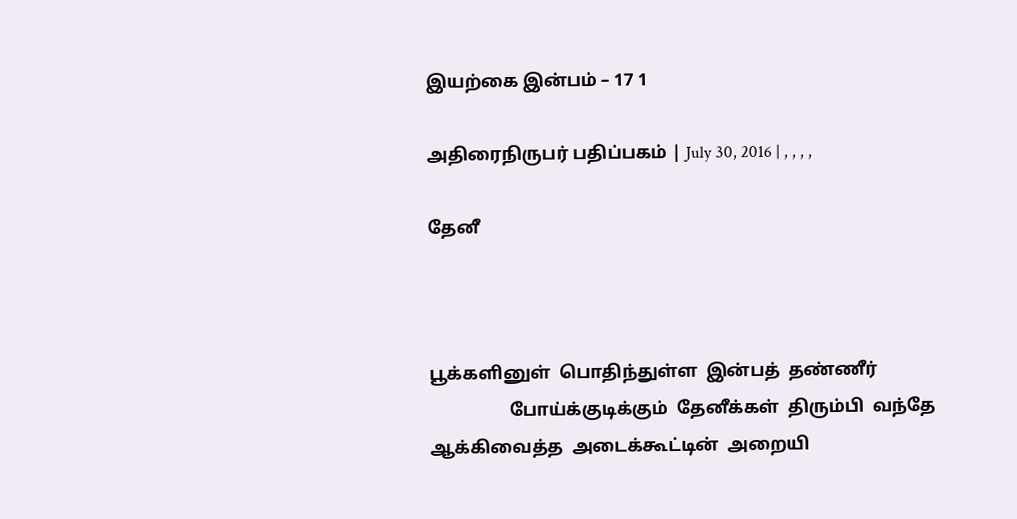இயற்கை இன்பம் – 17 1

அதிரைநிருபர் பதிப்பகம் | July 30, 2016 | , , , ,

தேனீ



பூக்களினுள்  பொதிந்துள்ள  இன்பத்  தண்ணீர்
                  போய்க்குடிக்கும்  தேனீக்கள்  திரும்பி  வந்தே
ஆக்கிவைத்த  அடைக்கூட்டின்  அறையி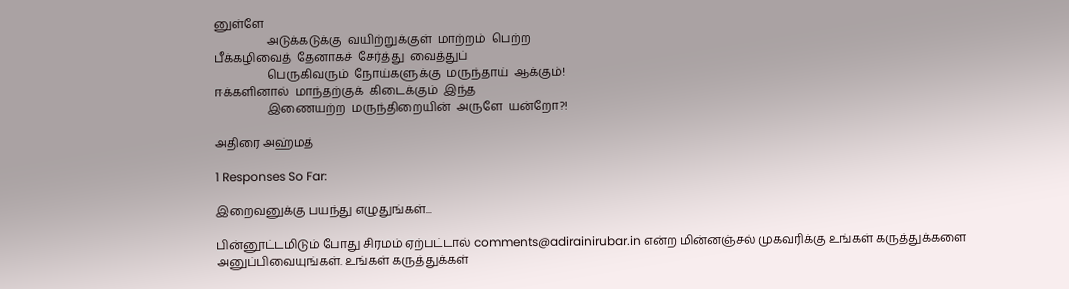னுள்ளே
                  அடுக்கடுக்கு  வயிற்றுக்குள்  மாற்றம்  பெற்ற
பீக்கழிவைத்  தேனாகச்  சேர்த்து  வைத்துப்
                  பெருகிவரும்  நோய்களுக்கு  மருந்தாய்  ஆக்கும்!
ஈக்களினால்  மாந்தற்குக்  கிடைக்கும்  இந்த
                  இணையற்ற  மருந்திறையின்  அருளே  யன்றோ?!

அதிரை அஹ்மத்

1 Responses So Far:

இறைவனுக்கு பயந்து எழுதுங்கள்...

பின்னூட்டமிடும் போது சிரமம் ஏற்பட்டால் comments@adirainirubar.in என்ற மின்னஞ்சல் முகவரிக்கு உங்கள் கருத்துக்களை அனுப்பிவையுங்கள். உங்கள் கருத்துக்கள்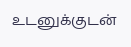உடனுக்குடன்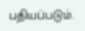பதியப்படும்.